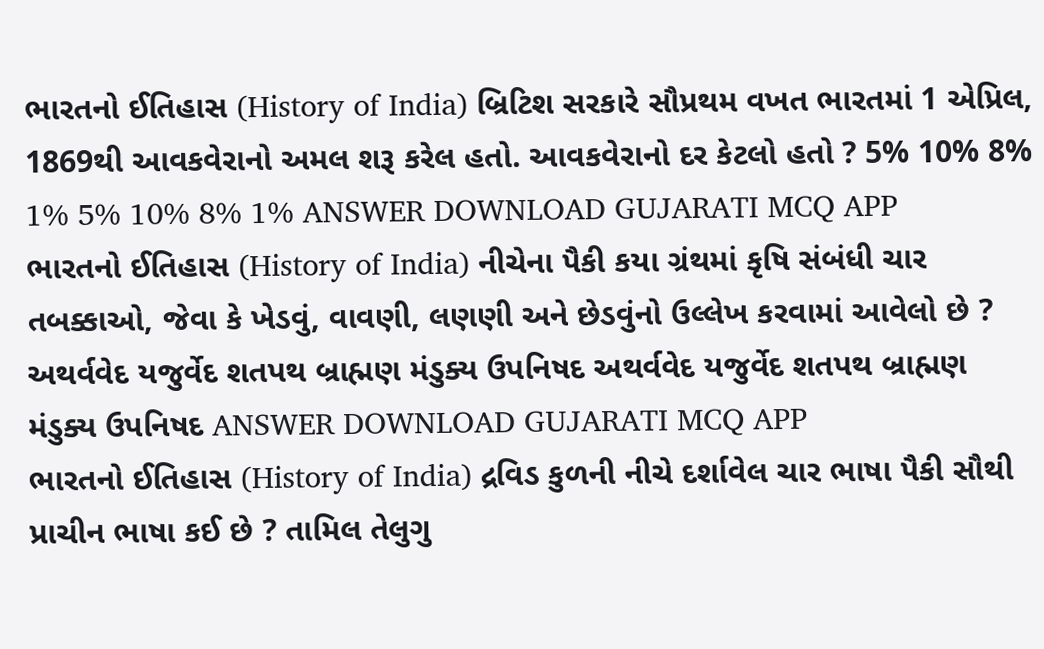ભારતનો ઈતિહાસ (History of India) બ્રિટિશ સરકારે સૌપ્રથમ વખત ભારતમાં 1 એપ્રિલ, 1869થી આવકવેરાનો અમલ શરૂ કરેલ હતો. આવકવેરાનો દર કેટલો હતો ? 5% 10% 8% 1% 5% 10% 8% 1% ANSWER DOWNLOAD GUJARATI MCQ APP
ભારતનો ઈતિહાસ (History of India) નીચેના પૈકી કયા ગ્રંથમાં કૃષિ સંબંધી ચાર તબક્કાઓ, જેવા કે ખેડવું, વાવણી, લણણી અને છેડવુંનો ઉલ્લેખ કરવામાં આવેલો છે ? અથર્વવેદ યજુર્વેદ શતપથ બ્રાહ્મણ મંડુક્ય ઉપનિષદ અથર્વવેદ યજુર્વેદ શતપથ બ્રાહ્મણ મંડુક્ય ઉપનિષદ ANSWER DOWNLOAD GUJARATI MCQ APP
ભારતનો ઈતિહાસ (History of India) દ્રવિડ કુળની નીચે દર્શાવેલ ચાર ભાષા પૈકી સૌથી પ્રાચીન ભાષા કઈ છે ? તામિલ તેલુગુ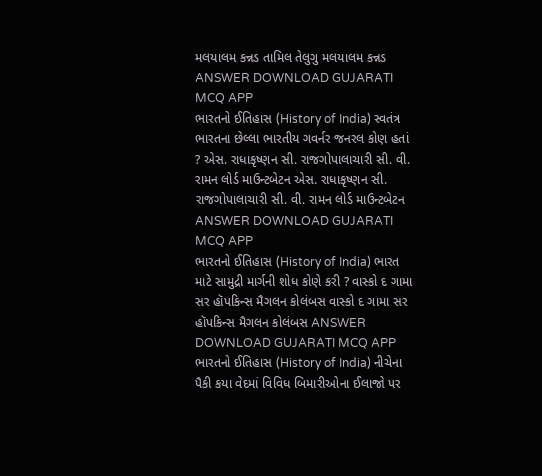મલયાલમ કન્નડ તામિલ તેલુગુ મલયાલમ કન્નડ ANSWER DOWNLOAD GUJARATI MCQ APP
ભારતનો ઈતિહાસ (History of India) સ્વતંત્ર ભારતના છેલ્લા ભારતીય ગવર્નર જનરલ કોણ હતાં ? એસ. રાધાકૃષ્ણન સી. રાજગોપાલાચારી સી. વી. રામન લોર્ડ માઉન્ટબેટન એસ. રાધાકૃષ્ણન સી. રાજગોપાલાચારી સી. વી. રામન લોર્ડ માઉન્ટબેટન ANSWER DOWNLOAD GUJARATI MCQ APP
ભારતનો ઈતિહાસ (History of India) ભારત માટે સામુદ્રી માર્ગની શોધ કોણે કરી ? વાસ્કો દ ગામા સર હૉપકિન્સ મૈગલન કોલંબસ વાસ્કો દ ગામા સર હૉપકિન્સ મૈગલન કોલંબસ ANSWER DOWNLOAD GUJARATI MCQ APP
ભારતનો ઈતિહાસ (History of India) નીચેના પૈકી કયા વેદમાં વિવિધ બિમારીઓના ઈલાજો પર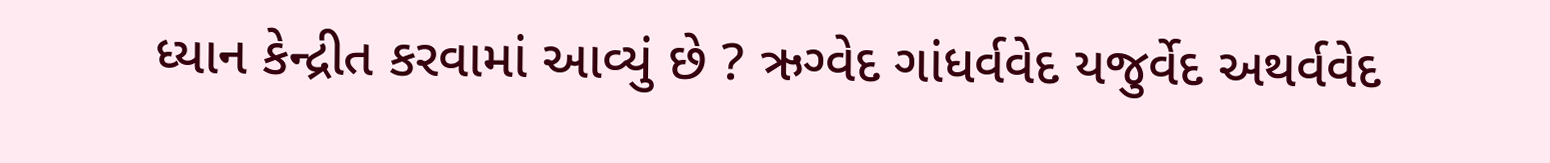ધ્યાન કેન્દ્રીત કરવામાં આવ્યું છે ? ઋગ્વેદ ગાંધર્વવેદ યજુર્વેદ અથર્વવેદ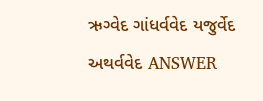ઋગ્વેદ ગાંધર્વવેદ યજુર્વેદ અથર્વવેદ ANSWER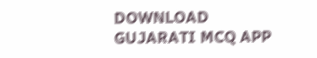DOWNLOAD GUJARATI MCQ APP